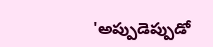'అప్పుడెప్పుడో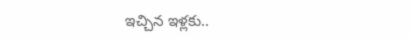ఇచ్చిన ఇళ్లకు..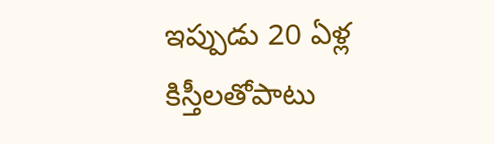ఇప్పుడు 20 ఏళ్ల కిస్తీలతోపాటు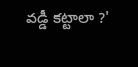వడ్డీ కట్టాలా ?'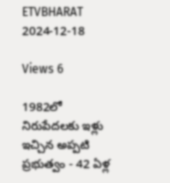ETVBHARAT 2024-12-18

Views 6

1982లో నిరుపేదలకు ఇళ్లు ఇచ్చిన అప్పటి ప్రభుత్వం - 42 ఏళ్ల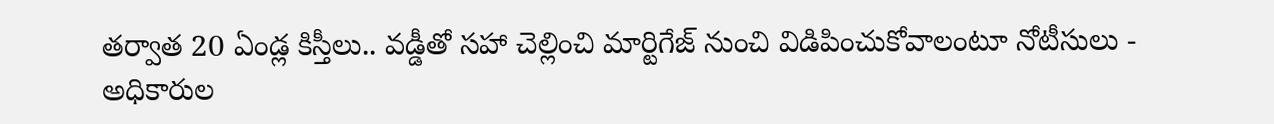తర్వాత 20 ఏండ్ల కిస్తీలు.. వడ్డీతో సహా చెల్లించి మార్టిగేజ్ నుంచి విడిపించుకోవాలంటూ నోటీసులు - అధికారుల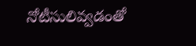నోటీసులివ్వడంతో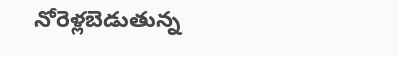నోరెళ్లబెడుతున్న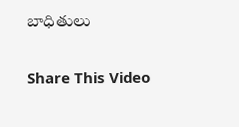బాధితులు

Share This Video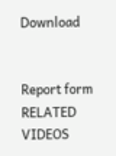Download


Report form
RELATED VIDEOS